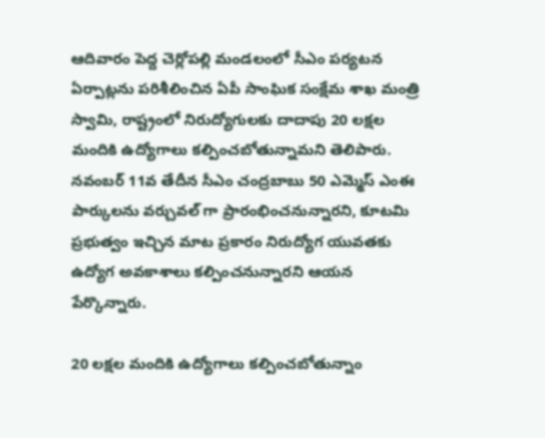ఆదివారం పెద్ద చెర్లోపల్లి మండలంలో సీఎం పర్యటన ఏర్పాట్లను పరిశీలించిన ఏపీ సాంఘిక సంక్షేమ శాఖ మంత్రి స్వామి, రాష్ట్రంలో నిరుద్యోగులకు దాదాపు 20 లక్షల మందికి ఉద్యోగాలు కల్పించబోతున్నామని తెలిపారు. నవంబర్ 11వ తేదీన సీఎం చంద్రబాబు 50 ఎమ్మెస్ ఎంఈ పార్కులను వర్చువల్ గా ప్రారంభించనున్నారని, కూటమి ప్రభుత్వం ఇచ్చిన మాట ప్రకారం నిరుద్యోగ యువతకు ఉద్యోగ అవకాశాలు కల్పించనున్నారని ఆయన పేర్కొన్నారు.

20 లక్షల మందికి ఉద్యోగాలు కల్పించబోతున్నాం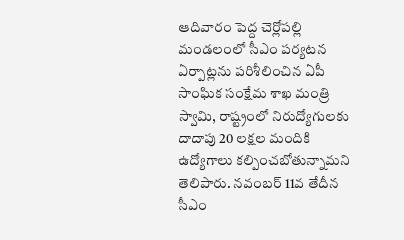ఆదివారం పెద్ద చెర్లోపల్లి మండలంలో సీఎం పర్యటన ఏర్పాట్లను పరిశీలించిన ఏపీ సాంఘిక సంక్షేమ శాఖ మంత్రి స్వామి, రాష్ట్రంలో నిరుద్యోగులకు దాదాపు 20 లక్షల మందికి ఉద్యోగాలు కల్పించబోతున్నామని తెలిపారు. నవంబర్ 11వ తేదీన సీఎం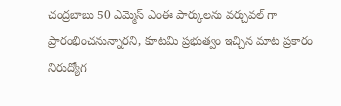చంద్రబాబు 50 ఎమ్మెస్ ఎంఈ పార్కులను వర్చువల్ గా ప్రారంభించనున్నారని, కూటమి ప్రభుత్వం ఇచ్చిన మాట ప్రకారం నిరుద్యోగ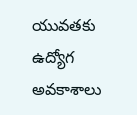యువతకు ఉద్యోగ అవకాశాలు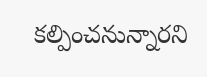కల్పించనున్నారని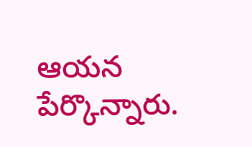ఆయన పేర్కొన్నారు.